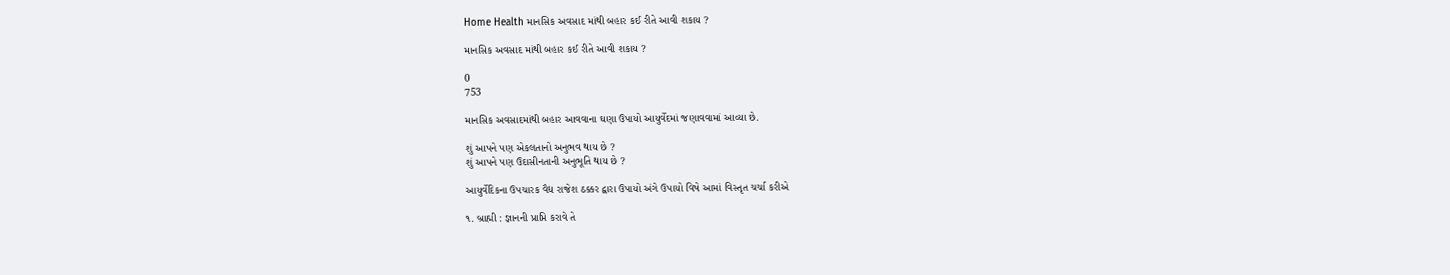Home Health માનસિક અવસાદ માંથી બહાર કઈ રીતે આવી શકાય ?

માનસિક અવસાદ માંથી બહાર કઈ રીતે આવી શકાય ?

0
753

માનસિક અવસાદમાંથી બહાર આવવાના ઘણા ઉપાયો આયુર્વેદમાં જણાવવામાં આવ્યા છે.

શું આપને પણ એકલતાનો અનુભવ થાય છે ?
શું આપને પણ ઉદાસીનતાની અનુભૂતિ થાય છે ?

આયુર્વેદિકના ઉપચારક વૈદ્ય રાજેશ ઠક્કર દ્વારા ઉપાયો અંગે ઉપાયો વિષે આમાં વિસ્તૃત ચર્ચા કરીએ

૧. બ્રાહ્મી : જ્ઞાનની પ્રાપ્તિ કરાવે તે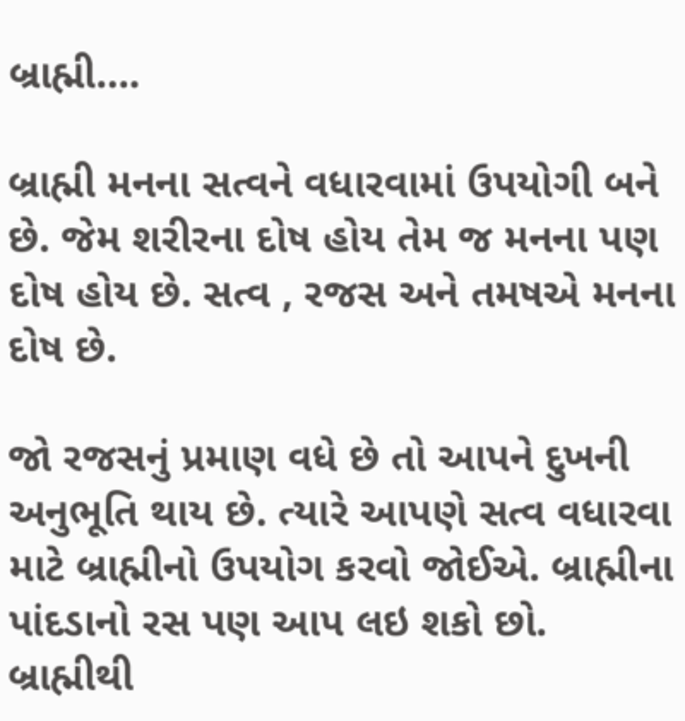બ્રાહ્મી….

બ્રાહ્મી મનના સત્વને વધારવામાં ઉપયોગી બને છે. જેમ શરીરના દોષ હોય તેમ જ મનના પણ દોષ હોય છે. સત્વ , રજસ અને તમષએ મનના દોષ છે.

જો રજસનું પ્રમાણ વધે છે તો આપને દુખની અનુભૂતિ થાય છે. ત્યારે આપણે સત્વ વધારવા માટે બ્રાહ્મીનો ઉપયોગ કરવો જોઈએ. બ્રાહ્મીના પાંદડાનો રસ પણ આપ લઇ શકો છો. બ્રાહ્મીથી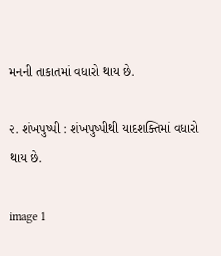મનની તાકાતમાં વધારો થાય છે.

૨. શંખપુષ્પી : શંખપુષ્પીથી યાદશક્તિમાં વધારો થાય છે.

image 1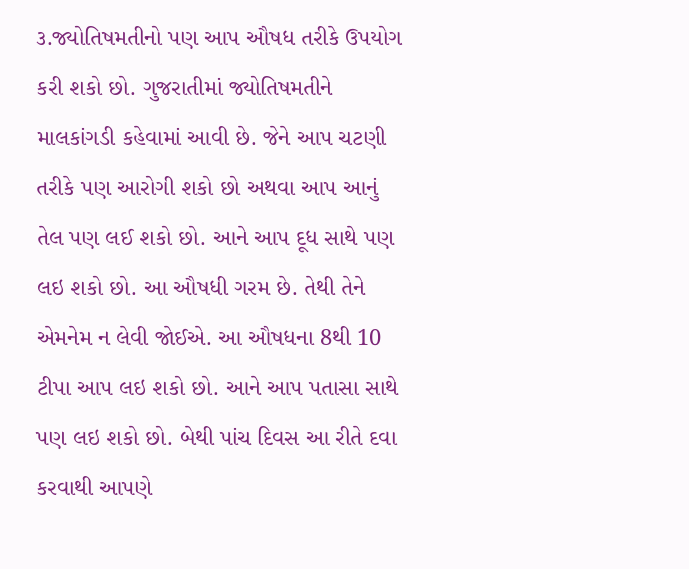૩.જ્યોતિષમતીનો પણ આપ ઔષધ તરીકે ઉપયોગ કરી શકો છો. ગુજરાતીમાં જ્યોતિષમતીને માલકાંગડી કહેવામાં આવી છે. જેને આપ ચટણી તરીકે પણ આરોગી શકો છો અથવા આપ આનું તેલ પણ લઈ શકો છો. આને આપ દૂધ સાથે પણ લઇ શકો છો. આ ઔષધી ગરમ છે. તેથી તેને એમનેમ ન લેવી જોઈએ. આ ઔષધના 8થી 10 ટીપા આપ લઇ શકો છો. આને આપ પતાસા સાથે પણ લઇ શકો છો. બેથી પાંચ દિવસ આ રીતે દવા કરવાથી આપણે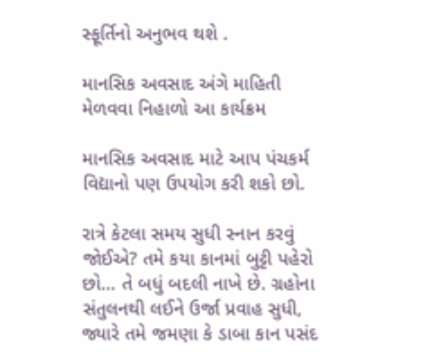સ્ફૂર્તિનો અનુભવ થશે .

માનસિક અવસાદ અંગે માહિતી મેળવવા નિહાળો આ કાર્યક્રમ

માનસિક અવસાદ માટે આપ પંચકર્મ વિદ્યાનો પણ ઉપયોગ કરી શકો છો.

રાત્રે કેટલા સમય સુધી સ્નાન કરવું જોઈએ? તમે કયા કાનમાં બુટ્ટી પહેરો છો… તે બધું બદલી નાખે છે. ગ્રહોના સંતુલનથી લઈને ઉર્જા પ્રવાહ સુધી, જ્યારે તમે જમણા કે ડાબા કાન પસંદ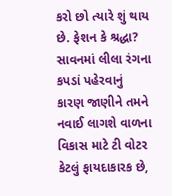કરો છો ત્યારે શું થાય છે. ફેશન કે શ્રદ્ધા? સાવનમાં લીલા રંગના કપડાં પહેરવાનું કારણ જાણીને તમને નવાઈ લાગશે વાળના વિકાસ માટે ટી વોટર કેટલું ફાયદાકારક છે,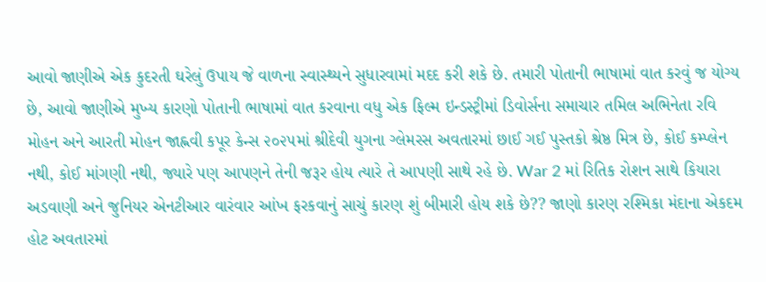આવો જાણીએ એક કુદરતી ઘરેલું ઉપાય જે વાળના સ્વાસ્થ્યને સુધારવામાં મદદ કરી શકે છે. તમારી પોતાની ભાષામાં વાત કરવું જ યોગ્ય છે, આવો જાણીએ મુખ્ય કારણો પોતાની ભાષામાં વાત કરવાના વધુ એક ફિલ્મ ઇન્ડસ્ટ્રીમાં ડિવોર્સના સમાચાર તમિલ અભિનેતા રવિ મોહન અને આરતી મોહન જાહ્નવી કપૂર કેન્સ ૨૦૨૫માં શ્રીદેવી યુગના ગ્લેમરસ અવતારમાં છાઈ ગઈ પુસ્તકો શ્રેષ્ઠ મિત્ર છે, કોઈ કમ્પ્લેન નથી, કોઈ માંગણી નથી, જ્યારે પણ આપણને તેની જરૂર હોય ત્યારે તે આપણી સાથે રહે છે. War 2 માં રિતિક રોશન સાથે કિયારા અડવાણી અને જુનિયર એનટીઆર વારંવાર આંખ ફરકવાનું સાચું કારણ શું બીમારી હોય શકે છે?? જાણો કારણ રશ્મિકા મંદાના એકદમ હોટ અવતારમાં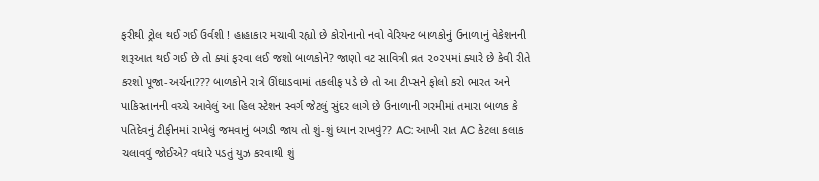ફરીથી ટ્રોલ થઈ ગઈ ઉર્વશી ! હાહાકાર મચાવી રહ્યો છે કોરોનાનો નવો વેરિયન્ટ બાળકોનું ઉનાળાનું વેકેશનની શરૂઆત થઈ ગઈ છે તો ક્યાં ફરવા લઈ જશો બાળકોને? જાણો વટ સાવિત્રી વ્રત ૨૦૨૫માં ક્યારે છે કેવી રીતે કરશો પૂજા-અર્ચના??? બાળકોને રાત્રે ઊંઘાડવામાં તકલીફ પડે છે તો આ ટીપ્સને ફોલો કરો ભારત અને પાકિસ્તાનની વચ્ચે આવેલું આ હિલ સ્ટેશન સ્વર્ગ જેટલું સુંદર લાગે છે ઉનાળાની ગરમીમાં તમારા બાળક કે પતિદેવનું ટીફીનમાં રાખેલું જમવાનું બગડી જાય તો શું-શું ધ્યાન રાખવું?? AC: આખી રાત AC કેટલા કલાક ચલાવવું જોઈએ? વધારે પડતું યુઝ કરવાથી શું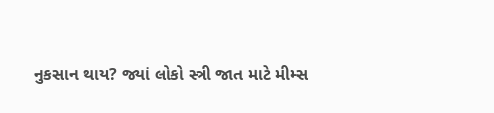નુકસાન થાય? જ્યાં લોકો સ્ત્રી જાત માટે મીમ્સ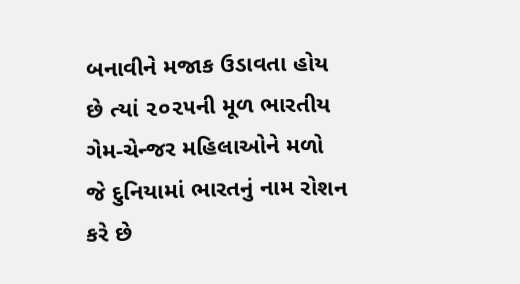બનાવીને મજાક ઉડાવતા હોય છે ત્યાં ૨૦૨૫ની મૂળ ભારતીય ગેમ-ચેન્જર મહિલાઓને મળો જે દુનિયામાં ભારતનું નામ રોશન કરે છે